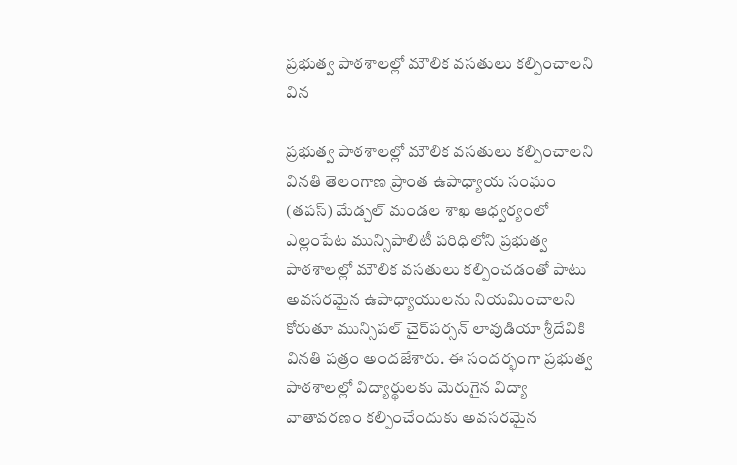ప్రభుత్వ పాఠశాలల్లో మౌలిక వసతులు కల్పించాలని విన

ప్రభుత్వ పాఠశాలల్లో మౌలిక వసతులు కల్పించాలని వినతి తెలంగాణ ప్రాంత ఉపాధ్యాయ సంఘం (తపస్) మేడ్చల్ మండల శాఖ ఆధ్వర్యంలో ఎల్లంపేట మున్సిపాలిటీ పరిధిలోని ప్రభుత్వ పాఠశాలల్లో మౌలిక వసతులు కల్పించడంతో పాటు అవసరమైన ఉపాధ్యాయులను నియమించాలని కోరుతూ మున్సిపల్ చైర్‌పర్సన్ లావుడియా శ్రీదేవికి వినతి పత్రం అందజేశారు. ఈ సందర్భంగా ప్రభుత్వ పాఠశాలల్లో విద్యార్థులకు మెరుగైన విద్యా వాతావరణం కల్పించేందుకు అవసరమైన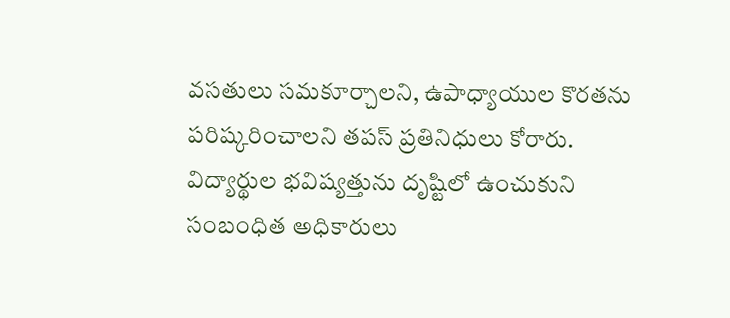వసతులు సమకూర్చాలని, ఉపాధ్యాయుల కొరతను పరిష్కరించాలని తపస్ ప్రతినిధులు కోరారు. విద్యార్థుల భవిష్యత్తును దృష్టిలో ఉంచుకుని సంబంధిత అధికారులు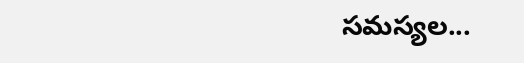సమస్యల...